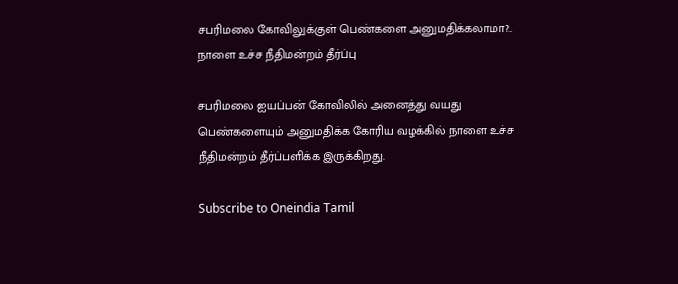சபரிமலை கோவிலுக்குள் பெண்களை அனுமதிக்கலாமா?.. நாளை உச்ச நீதிமன்றம் தீர்ப்பு

சபரிமலை ஐயப்பன் கோவிலில் அனைத்து வயது பெண்களையும் அனுமதிக்க கோரிய வழக்கில் நாளை உச்ச நீதிமன்றம் தீர்ப்பளிக்க இருக்கிறது.

Subscribe to Oneindia Tamil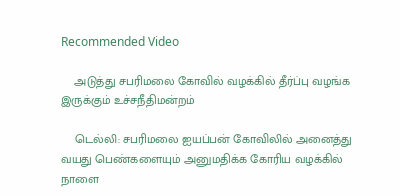Recommended Video

    அடுத்து சபரிமலை கோவில் வழக்கில் தீர்ப்பு வழங்க இருக்கும் உச்சநீதிமன்றம்

    டெல்லி: சபரிமலை ஐயப்பன் கோவிலில் அனைத்து வயது பெண்களையும் அனுமதிக்க கோரிய வழக்கில் நாளை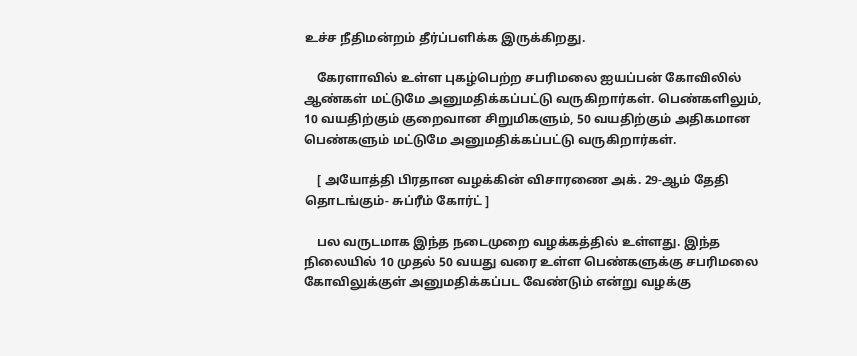உச்ச நீதிமன்றம் தீர்ப்பளிக்க இருக்கிறது.

    கேரளாவில் உள்ள புகழ்பெற்ற சபரிமலை ஐயப்பன் கோவிலில் ஆண்கள் மட்டுமே அனுமதிக்கப்பட்டு வருகிறார்கள். பெண்களிலும், 10 வயதிற்கும் குறைவான சிறுமிகளும், 50 வயதிற்கும் அதிகமான பெண்களும் மட்டுமே அனுமதிக்கப்பட்டு வருகிறார்கள்.

    [ அயோத்தி பிரதான வழக்கின் விசாரணை அக். 29-ஆம் தேதி தொடங்கும்- சுப்ரீம் கோர்ட் ]

    பல வருடமாக இந்த நடைமுறை வழக்கத்தில் உள்ளது. இந்த நிலையில் 10 முதல் 50 வயது வரை உள்ள பெண்களுக்கு சபரிமலை கோவிலுக்குள் அனுமதிக்கப்பட வேண்டும் என்று வழக்கு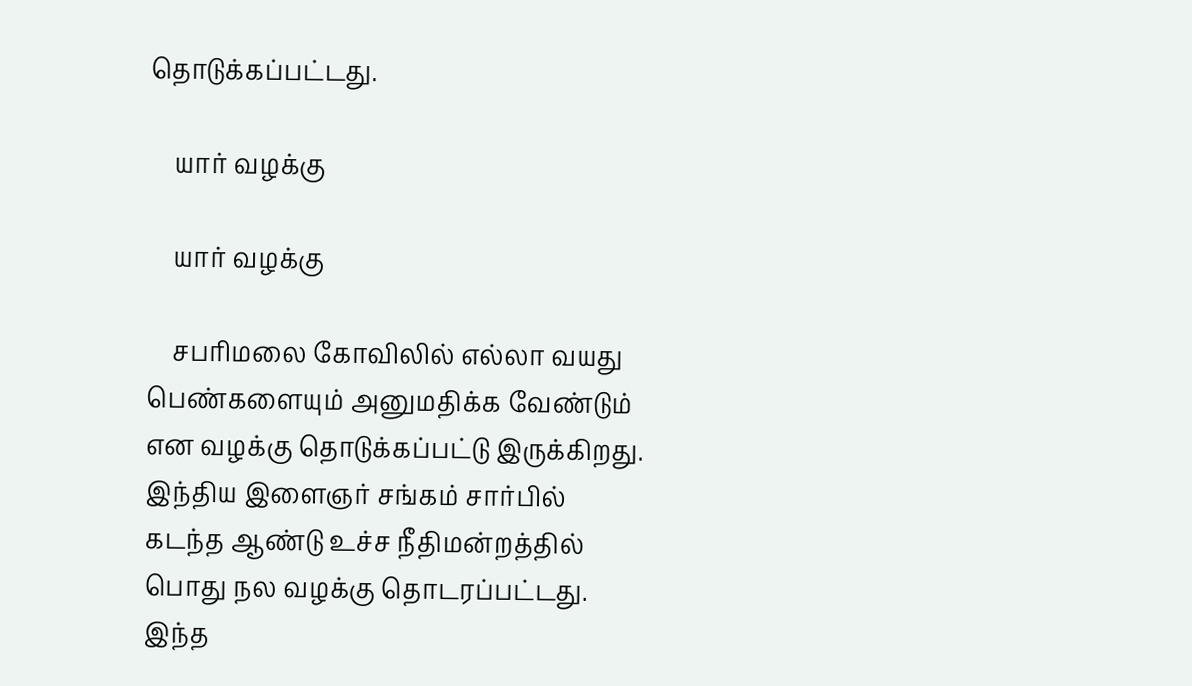தொடுக்கப்பட்டது.

    யார் வழக்கு

    யார் வழக்கு

    சபரிமலை கோவிலில் எல்லா வயது பெண்களையும் அனுமதிக்க வேண்டும் என வழக்கு தொடுக்கப்பட்டு இருக்கிறது. இந்திய இளைஞர் சங்கம் சார்பில் கடந்த ஆண்டு உச்ச நீதிமன்றத்தில் பொது நல வழக்கு தொடரப்பட்டது. இந்த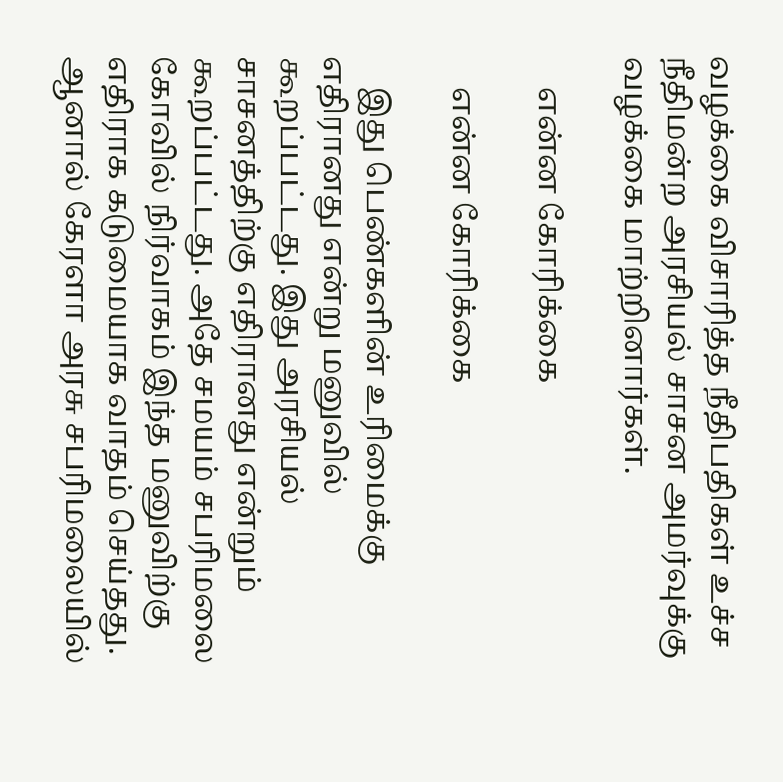வழக்கை விசாரித்த நீதிபதிகள் உச்ச நீதிமன்ற அரசியல் சாசன அமர்வுக்கு வழக்கை மாற்றினார்கள்.

    என்ன கோரிக்கை

    என்ன கோரிக்கை

    இது பெண்களின் உரிமைக்கு எதிரானது என்று மனுவில் கூறப்பட்டது. இது அரசியல் சாசனத்திற்கு எதிரானது என்றும் கூறப்பட்டது. அதே சமயம் சபரிமலை கோவில் நிர்வாகம் இந்த மனுவிற்கு எதிராக கடுமையாக வாதம் செய்தது. ஆனால் கேரளா அரசு சபரிமலையில்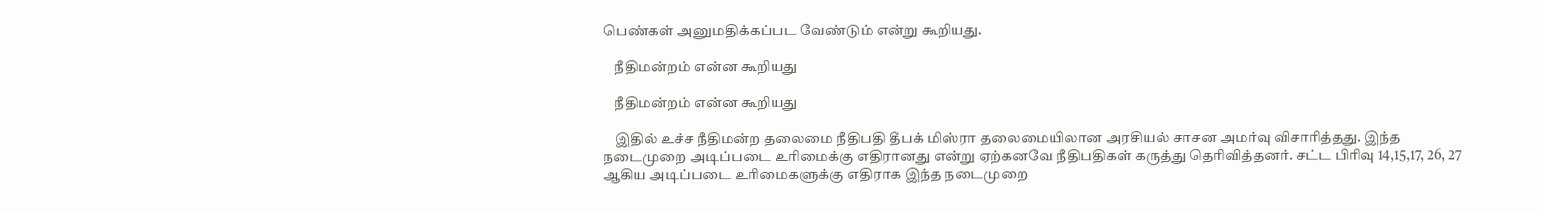பெண்கள் அனுமதிக்கப்பட வேண்டும் என்று கூறியது.

    நீதிமன்றம் என்ன கூறியது

    நீதிமன்றம் என்ன கூறியது

    இதில் உச்ச நீதிமன்ற தலைமை நீதிபதி தீபக் மிஸ்ரா தலைமையிலான அரசியல் சாசன அமர்வு விசாரித்தது. இந்த நடைமுறை அடிப்படை உரிமைக்கு எதிரானது என்று ஏற்கனவே நீதிபதிகள் கருத்து தெரிவித்தனர். சட்ட பிரிவு 14,15,17, 26, 27 ஆகிய அடிப்படை உரிமைகளுக்கு எதிராக இந்த நடைமுறை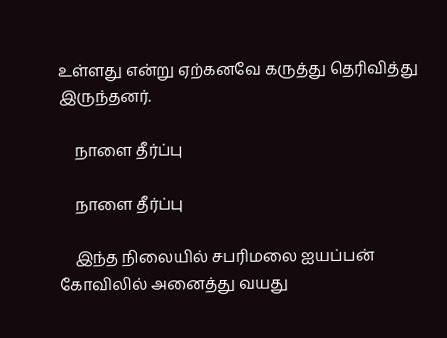உள்ளது என்று ஏற்கனவே கருத்து தெரிவித்து இருந்தனர்.

    நாளை தீர்ப்பு

    நாளை தீர்ப்பு

    இந்த நிலையில் சபரிமலை ஐயப்பன் கோவிலில் அனைத்து வயது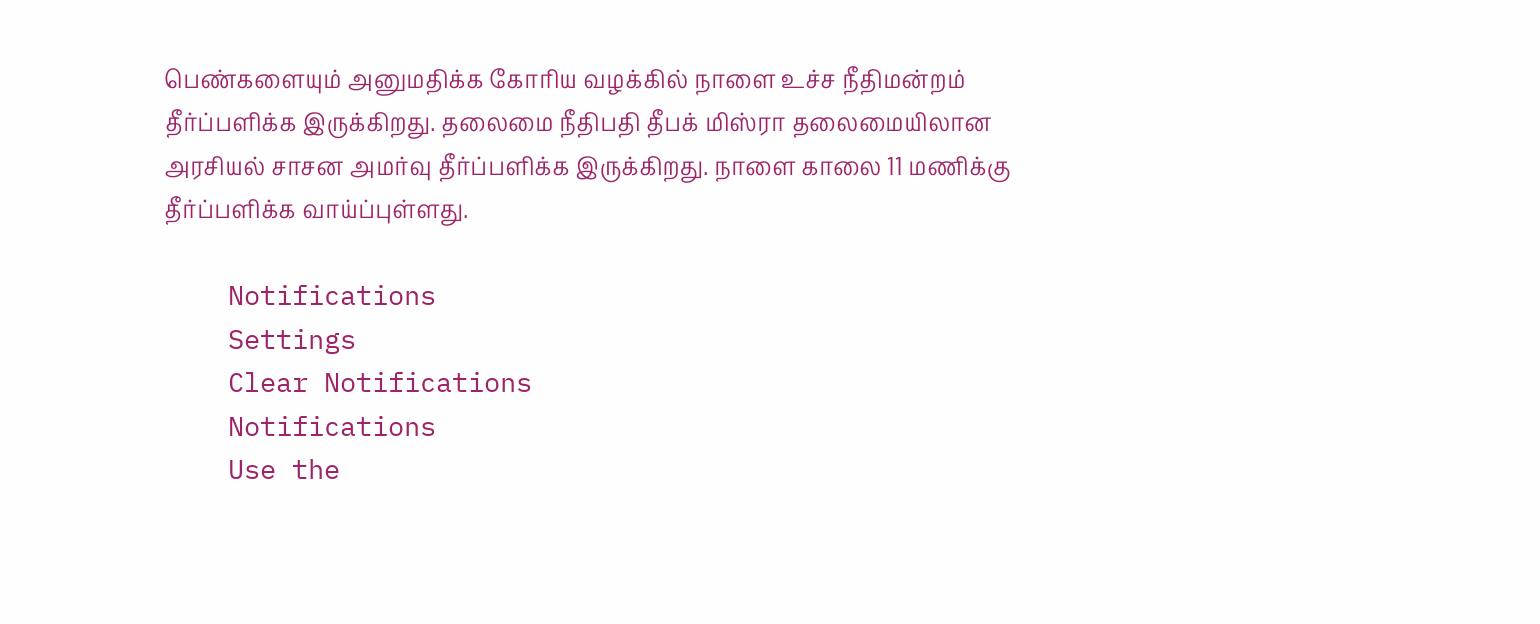பெண்களையும் அனுமதிக்க கோரிய வழக்கில் நாளை உச்ச நீதிமன்றம் தீர்ப்பளிக்க இருக்கிறது. தலைமை நீதிபதி தீபக் மிஸ்ரா தலைமையிலான அரசியல் சாசன அமர்வு தீர்ப்பளிக்க இருக்கிறது. நாளை காலை 11 மணிக்கு தீர்ப்பளிக்க வாய்ப்புள்ளது.

    Notifications
    Settings
    Clear Notifications
    Notifications
    Use the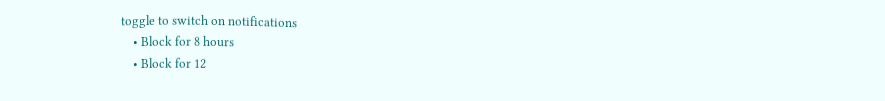toggle to switch on notifications
    • Block for 8 hours
    • Block for 12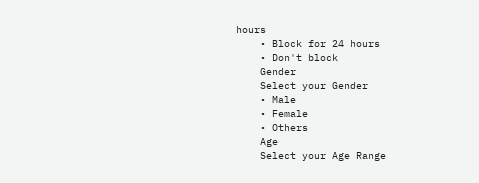hours
    • Block for 24 hours
    • Don't block
    Gender
    Select your Gender
    • Male
    • Female
    • Others
    Age
    Select your Age Range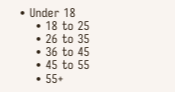• Under 18
    • 18 to 25
    • 26 to 35
    • 36 to 45
    • 45 to 55
    • 55+